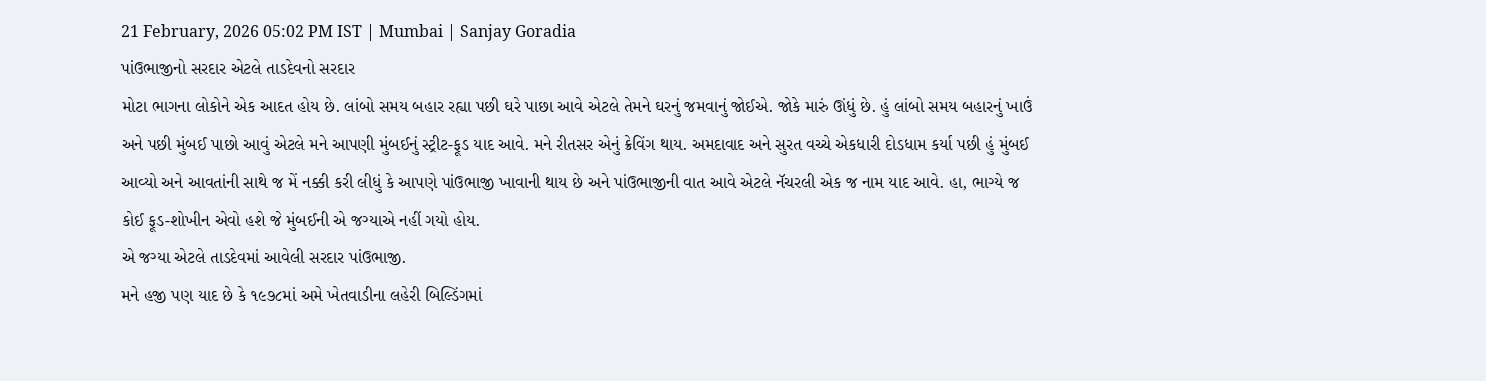21 February, 2026 05:02 PM IST | Mumbai | Sanjay Goradia
પાંઉભાજીનો સરદાર એટલે તાડદેવનો સરદાર
મોટા ભાગના લોકોને એક આદત હોય છે. લાંબો સમય બહાર રહ્યા પછી ઘરે પાછા આવે એટલે તેમને ઘરનું જમવાનું જોઈએ. જોકે મારું ઊંધું છે. હું લાંબો સમય બહારનું ખાઉં અને પછી મુંબઈ પાછો આવું એટલે મને આપણી મુંબઈનું સ્ટ્રીટ-ફૂડ યાદ આવે. મને રીતસર એનું ક્રેવિંગ થાય. અમદાવાદ અને સુરત વચ્ચે એકધારી દોડધામ કર્યા પછી હું મુંબઈ આવ્યો અને આવતાંની સાથે જ મેં નક્કી કરી લીધું કે આપણે પાંઉભાજી ખાવાની થાય છે અને પાંઉભાજીની વાત આવે એટલે નૅચરલી એક જ નામ યાદ આવે. હા, ભાગ્યે જ કોઈ ફૂડ-શોખીન એવો હશે જે મુંબઈની એ જગ્યાએ નહીં ગયો હોય.
એ જગ્યા એટલે તાડદેવમાં આવેલી સરદાર પાંઉભાજી.
મને હજી પણ યાદ છે કે ૧૯૭૮માં અમે ખેતવાડીના લહેરી બિલ્ડિંગમાં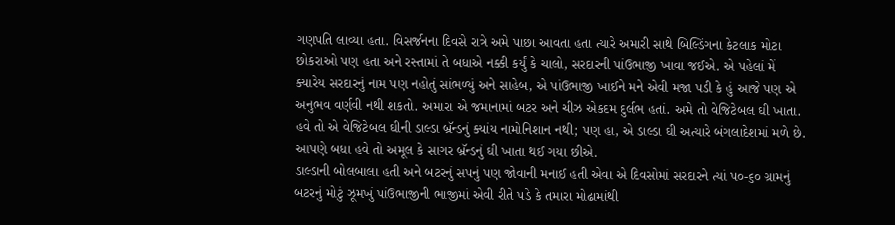ગણપતિ લાવ્યા હતા. વિસર્જનના દિવસે રાત્રે અમે પાછા આવતા હતા ત્યારે અમારી સાથે બિલ્ડિંગના કેટલાક મોટા છોકરાઓ પણ હતા અને રસ્તામાં તે બધાએ નક્કી કર્યું કે ચાલો, સરદારની પાંઉભાજી ખાવા જઈએ. એ પહેલાં મેં ક્યારેય સરદારનું નામ પણ નહોતું સાંભળ્યું અને સાહેબ, એ પાંઉભાજી ખાઈને મને એવી મજા પડી કે હું આજે પણ એ અનુભવ વર્ણવી નથી શકતો. અમારા એ જમાનામાં બટર અને ચીઝ એકદમ દુર્લભ હતાં. અમે તો વેજિટેબલ ઘી ખાતા. હવે તો એ વેજિટેબલ ઘીની ડાલ્ડા બ્રૅન્ડનું ક્યાંય નામોનિશાન નથી; પણ હા, એ ડાલ્ડા ઘી અત્યારે બંગલાદેશમાં મળે છે. આપણે બધા હવે તો અમૂલ કે સાગર બ્રૅન્ડનું ઘી ખાતા થઈ ગયા છીએ.
ડાલ્ડાની બોલબાલા હતી અને બટરનું સપનું પણ જોવાની મનાઈ હતી એવા એ દિવસોમાં સરદારને ત્યાં પ૦-૬૦ ગ્રામનું બટરનું મોટું ઝૂમખું પાંઉભાજીની ભાજીમાં એવી રીતે પડે કે તમારા મોઢામાંથી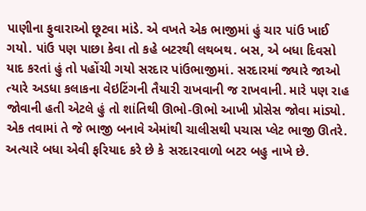પાણીના ફુવારાઓ છૂટવા માંડે. એ વખતે એક ભાજીમાં હું ચાર પાંઉ ખાઈ ગયો. પાંઉ પણ પાછા કેવા તો કહે બટરથી લથબથ. બસ, એ બધા દિવસો યાદ કરતાં હું તો પહોંચી ગયો સરદાર પાંઉભાજીમાં. સરદારમાં જ્યારે જાઓ ત્યારે અડધા કલાકના વેઇટિંગની તૈયારી રાખવાની જ રાખવાની. મારે પણ રાહ જોવાની હતી એટલે હું તો શાંતિથી ઊભો-ઊભો આખી પ્રોસેસ જોવા માંડ્યો.
એક તવામાં તે જે ભાજી બનાવે એમાંથી ચાલીસથી પચાસ પ્લેટ ભાજી ઊતરે. અત્યારે બધા એવી ફરિયાદ કરે છે કે સરદારવાળો બટર બહુ નાખે છે.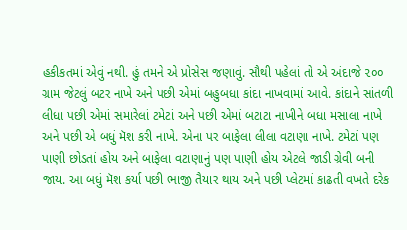હકીકતમાં એવું નથી. હું તમને એ પ્રોસેસ જણાવું. સૌથી પહેલાં તો એ અંદાજે ૨૦૦ ગ્રામ જેટલું બટર નાખે અને પછી એમાં બહુબધા કાંદા નાખવામાં આવે. કાંદાને સાંતળી લીધા પછી એમાં સમારેલાં ટમેટાં અને પછી એમાં બટાટા નાખીને બધા મસાલા નાખે અને પછી એ બધું મૅશ કરી નાખે. એના પર બાફેલા લીલા વટાણા નાખે. ટમેટાં પણ પાણી છોડતાં હોય અને બાફેલા વટાણાનું પણ પાણી હોય એટલે જાડી ગ્રેવી બની જાય. આ બધું મૅશ કર્યા પછી ભાજી તૈયાર થાય અને પછી પ્લેટમાં કાઢતી વખતે દરેક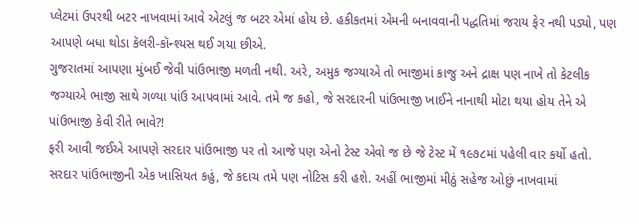પ્લેટમાં ઉપરથી બટર નાખવામાં આવે એટલું જ બટર એમાં હોય છે. હકીકતમાં એમની બનાવવાની પદ્ધતિમાં જરાય ફેર નથી પડ્યો, પણ આપણે બધા થોડા કૅલરી-કૉન્શ્યસ થઈ ગયા છીએ.
ગુજરાતમાં આપણા મુંબઈ જેવી પાંઉભાજી મળતી નથી. અરે, અમુક જગ્યાએ તો ભાજીમાં કાજુ અને દ્રાક્ષ પણ નાખે તો કેટલીક જગ્યાએ ભાજી સાથે ગળ્યા પાંઉ આપવામાં આવે. તમે જ કહો, જે સરદારની પાંઉભાજી ખાઈને નાનાથી મોટા થયા હોય તેને એ પાંઉભાજી કેવી રીતે ભાવે?!
ફરી આવી જઈએ આપણે સરદાર પાંઉભાજી પર તો આજે પણ એનો ટેસ્ટ એવો જ છે જે ટેસ્ટ મેં ૧૯૭૮માં પહેલી વાર કર્યો હતો. સરદાર પાંઉભાજીની એક ખાસિયત કહું, જે કદાચ તમે પણ નોટિસ કરી હશે. અહીં ભાજીમાં મીઠું સહેજ ઓછું નાખવામાં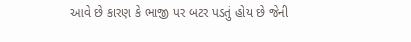આવે છે કારણ કે ભાજી પર બટર પડતું હોય છે જેની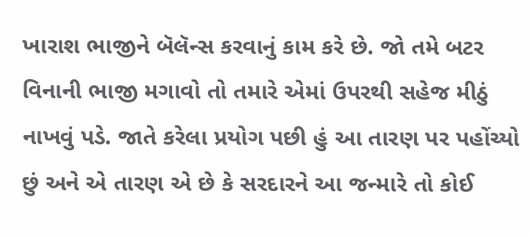ખારાશ ભાજીને બૅલૅન્સ કરવાનું કામ કરે છે. જો તમે બટર વિનાની ભાજી મગાવો તો તમારે એમાં ઉપરથી સહેજ મીઠું નાખવું પડે. જાતે કરેલા પ્રયોગ પછી હું આ તારણ પર પહોંચ્યો છું અને એ તારણ એ છે કે સરદારને આ જન્મારે તો કોઈ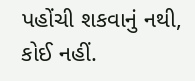પહોંચી શકવાનું નથી, કોઈ નહીં.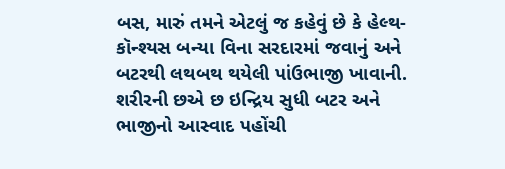બસ, મારું તમને એટલું જ કહેવું છે કે હેલ્થ-કૉન્શ્યસ બન્યા વિના સરદારમાં જવાનું અને બટરથી લથબથ થયેલી પાંઉભાજી ખાવાની. શરીરની છએ છ ઇન્દ્રિય સુધી બટર અને ભાજીનો આસ્વાદ પહોંચી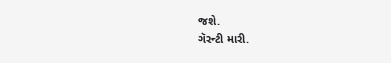જશે.
ગૅરન્ટી મારી.